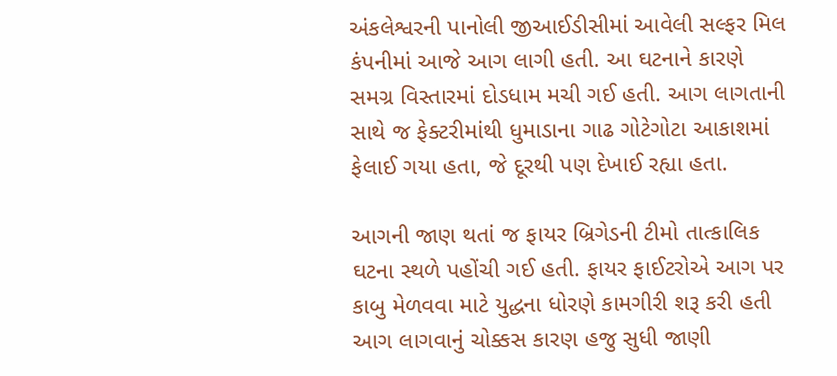અંકલેશ્વરની પાનોલી જીઆઈડીસીમાં આવેલી સલ્ફર મિલ કંપનીમાં આજે આગ લાગી હતી. આ ઘટનાને કારણે સમગ્ર વિસ્તારમાં દોડધામ મચી ગઈ હતી. આગ લાગતાની સાથે જ ફેક્ટરીમાંથી ધુમાડાના ગાઢ ગોટેગોટા આકાશમાં ફેલાઈ ગયા હતા, જે દૂરથી પણ દેખાઈ રહ્યા હતા.

આગની જાણ થતાં જ ફાયર બ્રિગેડની ટીમો તાત્કાલિક ઘટના સ્થળે પહોંચી ગઈ હતી. ફાયર ફાઈટરોએ આગ પર કાબુ મેળવવા માટે યુદ્ધના ધોરણે કામગીરી શરૂ કરી હતી
આગ લાગવાનું ચોક્કસ કારણ હજુ સુધી જાણી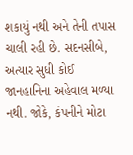શકાયું નથી અને તેની તપાસ ચાલી રહી છે. સદનસીબે, અત્યાર સુધી કોઈ જાનહાનિના અહેવાલ મળ્યા નથી. જોકે, કંપનીને મોટા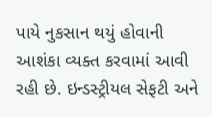પાયે નુકસાન થયું હોવાની આશંકા વ્યક્ત કરવામાં આવી રહી છે. ઇન્ડસ્ટ્રીયલ સેફટી અને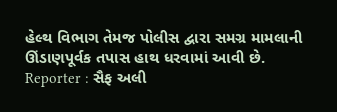હેલ્થ વિભાગ તેમજ પોલીસ દ્વારા સમગ્ર મામલાની ઊંડાણપૂર્વક તપાસ હાથ ધરવામાં આવી છે.
Reporter : સૈફ અલી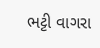ભટ્ટી વાગરા